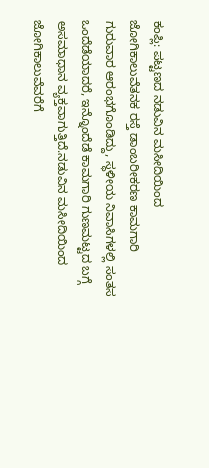ಕಂಪ್ಲಿ: ಪಟ್ಟಣದ ನಡುವಿನ ಮಸೀದಿಯಿಂದ ಜೋಗಿಕಾಲುವೆತನಕ ರಸ್ತೆ ಡಾಂಬರೀಕರಣ ಕಾಮಗಾರಿ ಗುರುವಾರ ಆರಂಭಗೊಂಡಿದ್ದು, ಸ್ಥಳೀಯ ನಿವಾಸಿಗಳಲ್ಲಿ ಸಂತಸ ಒಂದೆಡೆಯಾದರೆ, ಇನ್ನೊಂದೆಡೆ ಕಾಮಗಾರಿ ಗುಣಮಟ್ಟದ ಬಗ್ಗೆ ಅಸಮಾಧಾನ ವ್ಯಕ್ತವಾಗುತ್ತಿದೆ.ನಡುವಿನ ಮಸೀದಿಯಿಂದ ಜೋಗಿಕಾಲುವೆವರೆಗೆ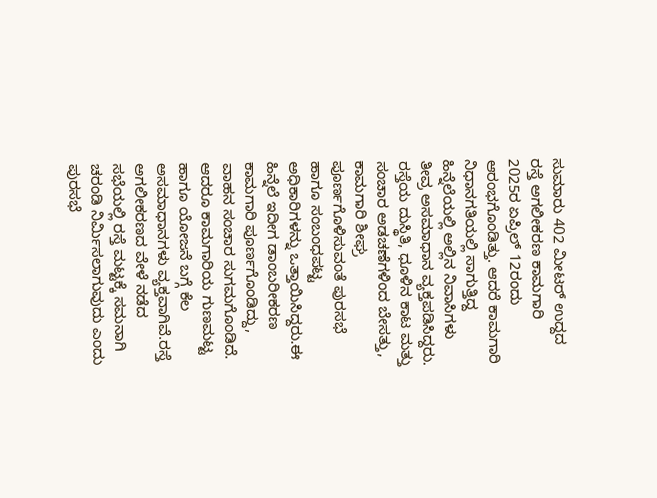ಸುಮಾರು 402 ಮೀಟರ್ ಉದ್ದದ ರಸ್ತೆ ಅಗಲೀಕರಣ ಕಾಮಗಾರಿ 2025ರ ಏಪ್ರಿಲ್ 12ರಂದು ಆರಂಭಗೊಂಡಿತ್ತು. ಆದರೆ ಕಾಮಗಾರಿ ನಿಧಾನಗತಿಯಲ್ಲಿ ಸಾಗುತ್ತಿದ್ದ ಹಿನ್ನೆಲೆಯಲ್ಲಿ ಅಲ್ಲಿನ ನಿವಾಸಿಗಳು ತೀವ್ರ ಅಸಮಾಧಾನ ವ್ಯಕ್ತಪಡಿಸಿದ್ದರು. ರಸ್ತೆಯ ದುಸ್ಥಿತಿ, ಧೂಳಿನ ಕಾಟ ಮತ್ತು ಸಂಚಾರ ಅಡಚಣೆಗಳಿಂದ ಬೇಸತ್ತು, ಕಾಮಗಾರಿ ಶೀಘ್ರ ಪೂರ್ಣಗೊಳಿಸುವಂತೆ ಪುರಸಭೆ ಹಾಗೂ ಸಂಬಂಧಪಟ್ಟ ಅಧಿಕಾರಿಗಳನ್ನು ಒತ್ತಾಯಿಸಿದ್ದರು.ಈ ಹಿನ್ನೆಲೆ ಇದೀಗ ಡಾಂಬರೀಕರಣ ಕಾಮಗಾರಿ ಪೂರ್ಣಗೊಂಡಿದ್ದು, ವಾಹನ ಸಂಚಾರ ಸುಗಮಗೊಂಡಿದೆ. ಆದರೂ ಕಾಮಗಾರಿಯ ಗುಣಮಟ್ಟ ಹಾಗೂ ಯೋಜನೆ ಬಗ್ಗೆ ಕೆಲ ಅಸಮಾಧಾನಗಳು ವ್ಯಕ್ತವಾಗಿವೆ.ರಸ್ತೆ ಅಗಲೀಕರಣದ ವೇಳೆ ನಡೆದ ಸಭೆಯಲ್ಲಿ ರಸ್ತೆ ಮಟ್ಟಕ್ಕೆ ಸಮನಾಗಿ ಚರಂಡಿ ನಿರ್ಮಿಸಲಾಗುವುದು ಎಂದು ಪುರಸಭೆ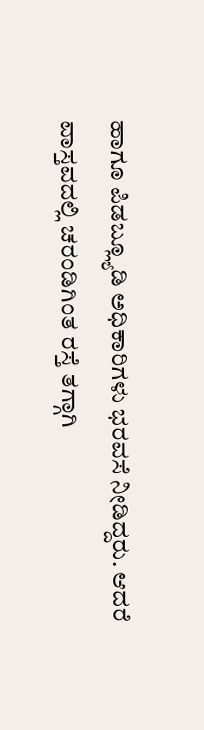ಹಾಗೂ ಪಿಡಬ್ಲ್ಯೂಡಿ ಅಧಿಕಾರಿಗಳು ಭರವಸೆ ನೀಡಿದ್ದರು. ಆದರೆ ವಾಸ್ತವದಲ್ಲಿ ಚರಂಡಿಗಿಂತ ರಸ್ತೆ ತಗ್ಗಾಗಿ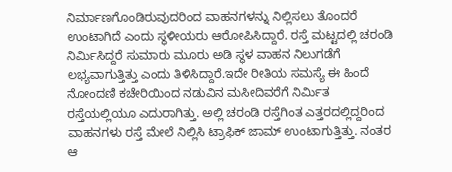ನಿರ್ಮಾಣಗೊಂಡಿರುವುದರಿಂದ ವಾಹನಗಳನ್ನು ನಿಲ್ಲಿಸಲು ತೊಂದರೆ ಉಂಟಾಗಿದೆ ಎಂದು ಸ್ಥಳೀಯರು ಆರೋಪಿಸಿದ್ದಾರೆ. ರಸ್ತೆ ಮಟ್ಟದಲ್ಲಿ ಚರಂಡಿ ನಿರ್ಮಿಸಿದ್ದರೆ ಸುಮಾರು ಮೂರು ಅಡಿ ಸ್ಥಳ ವಾಹನ ನಿಲುಗಡೆಗೆ ಲಭ್ಯವಾಗುತ್ತಿತ್ತು ಎಂದು ತಿಳಿಸಿದ್ದಾರೆ.ಇದೇ ರೀತಿಯ ಸಮಸ್ಯೆ ಈ ಹಿಂದೆ ನೋಂದಣಿ ಕಚೇರಿಯಿಂದ ನಡುವಿನ ಮಸೀದಿವರೆಗೆ ನಿರ್ಮಿತ ರಸ್ತೆಯಲ್ಲಿಯೂ ಎದುರಾಗಿತ್ತು. ಅಲ್ಲಿ ಚರಂಡಿ ರಸ್ತೆಗಿಂತ ಎತ್ತರದಲ್ಲಿದ್ದರಿಂದ ವಾಹನಗಳು ರಸ್ತೆ ಮೇಲೆ ನಿಲ್ಲಿಸಿ ಟ್ರಾಫಿಕ್ ಜಾಮ್ ಉಂಟಾಗುತ್ತಿತ್ತು. ನಂತರ ಆ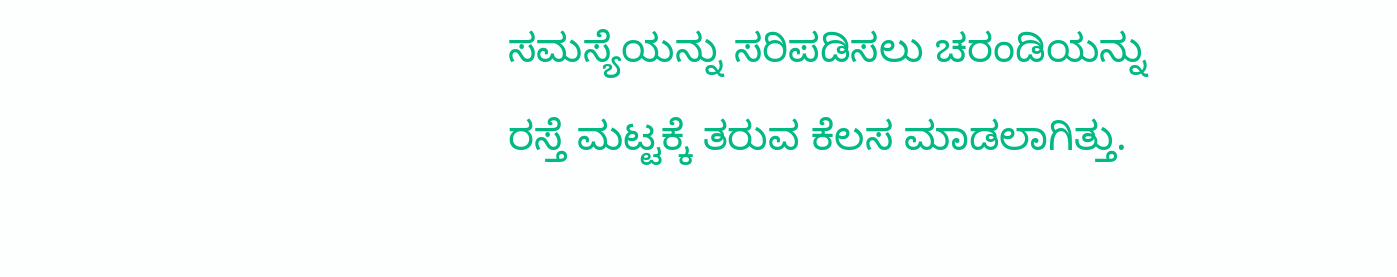ಸಮಸ್ಯೆಯನ್ನು ಸರಿಪಡಿಸಲು ಚರಂಡಿಯನ್ನು ರಸ್ತೆ ಮಟ್ಟಕ್ಕೆ ತರುವ ಕೆಲಸ ಮಾಡಲಾಗಿತ್ತು.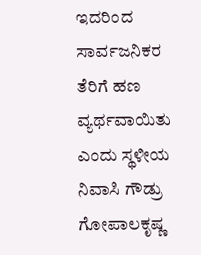ಇದರಿಂದ ಸಾರ್ವಜನಿಕರ ತೆರಿಗೆ ಹಣ ವ್ಯರ್ಥವಾಯಿತು ಎಂದು ಸ್ಥಳೀಯ ನಿವಾಸಿ ಗೌಡ್ರು ಗೋಪಾಲಕೃಷ್ಣ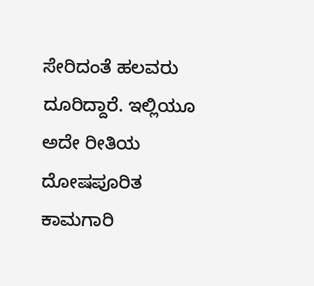ಸೇರಿದಂತೆ ಹಲವರು ದೂರಿದ್ದಾರೆ. ಇಲ್ಲಿಯೂ ಅದೇ ರೀತಿಯ ದೋಷಪೂರಿತ ಕಾಮಗಾರಿ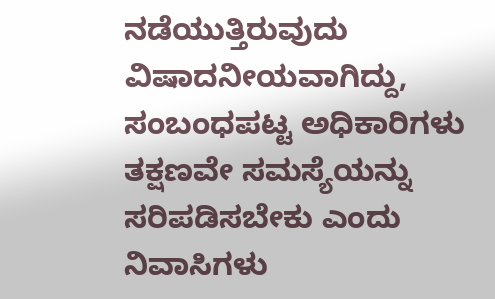ನಡೆಯುತ್ತಿರುವುದು ವಿಷಾದನೀಯವಾಗಿದ್ದು, ಸಂಬಂಧಪಟ್ಟ ಅಧಿಕಾರಿಗಳು ತಕ್ಷಣವೇ ಸಮಸ್ಯೆಯನ್ನು ಸರಿಪಡಿಸಬೇಕು ಎಂದು ನಿವಾಸಿಗಳು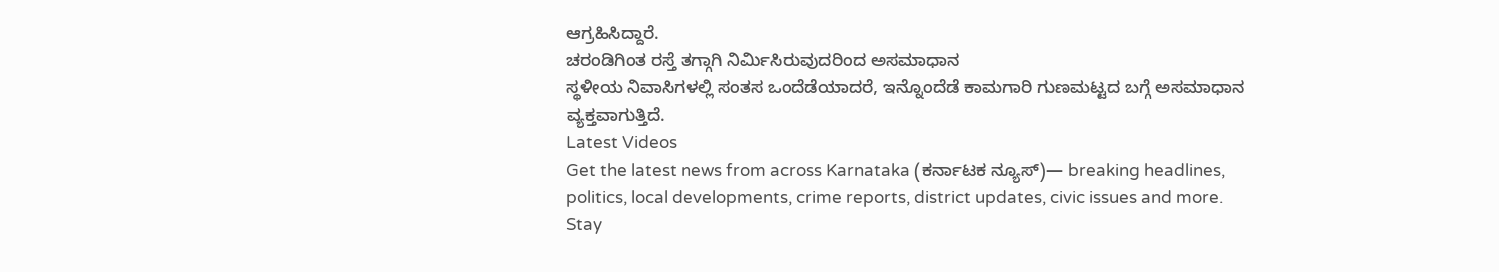ಆಗ್ರಹಿಸಿದ್ದಾರೆ.
ಚರಂಡಿಗಿಂತ ರಸ್ತೆ ತಗ್ಗಾಗಿ ನಿರ್ಮಿಸಿರುವುದರಿಂದ ಅಸಮಾಧಾನ
ಸ್ಥಳೀಯ ನಿವಾಸಿಗಳಲ್ಲಿ ಸಂತಸ ಒಂದೆಡೆಯಾದರೆ, ಇನ್ನೊಂದೆಡೆ ಕಾಮಗಾರಿ ಗುಣಮಟ್ಟದ ಬಗ್ಗೆ ಅಸಮಾಧಾನ ವ್ಯಕ್ತವಾಗುತ್ತಿದೆ.
Latest Videos
Get the latest news from across Karnataka (ಕರ್ನಾಟಕ ನ್ಯೂಸ್)— breaking headlines, politics, local developments, crime reports, district updates, civic issues and more. Stay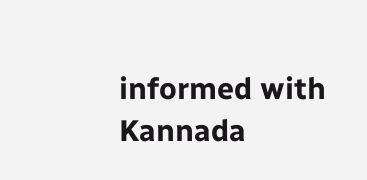informed with Kannada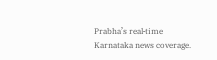Prabha’s real‑time Karnataka news coverage.